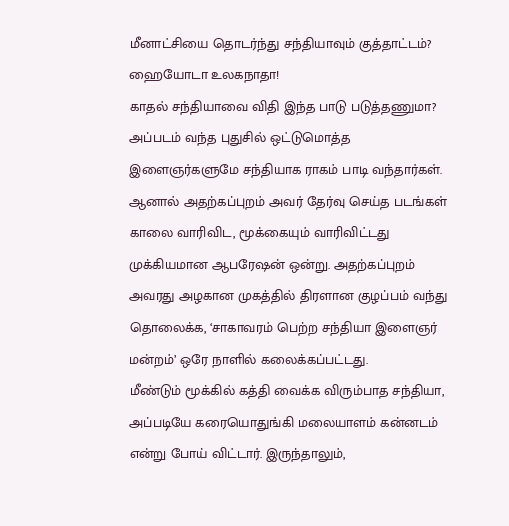மீனாட்சியை தொடர்ந்து சந்தியாவும் குத்தாட்டம்? ஹையோடா உலகநாதா!
காதல் சந்தியாவை விதி இந்த பாடு படுத்தணுமா? அப்படம் வந்த புதுசில் ஒட்டுமொத்த இளைஞர்களுமே சந்தியாக ராகம் பாடி வந்தார்கள். ஆனால் அதற்கப்புறம் அவர் தேர்வு செய்த படங்கள் காலை வாரிவிட, மூக்கையும் வாரிவிட்டது முக்கியமான ஆபரேஷன் ஒன்று. அதற்கப்புறம் அவரது அழகான முகத்தில் திரளான குழப்பம் வந்து தொலைக்க, ‘சாகாவரம் பெற்ற சந்தியா இளைஞர் மன்றம்’ ஒரே நாளில் கலைக்கப்பட்டது.
மீண்டும் மூக்கில் கத்தி வைக்க விரும்பாத சந்தியா, அப்படியே கரையொதுங்கி மலையாளம் கன்னடம் என்று போய் விட்டார். இருந்தாலும்,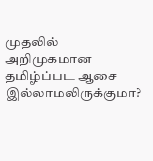முதலில் அறிமுகமான தமிழ்ப்பட ஆசை இல்லாமலிருக்குமா?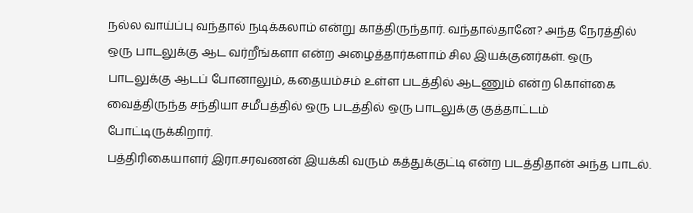நல்ல வாய்ப்பு வந்தால் நடிக்கலாம் என்று காத்திருந்தார். வந்தால்தானே? அந்த நேரத்தில் ஒரு பாடலுக்கு ஆட வர்றீங்களா என்ற அழைத்தார்களாம் சில இயக்குனர்கள். ஒரு பாடலுக்கு ஆடப் போனாலும், கதையம்சம் உள்ள படத்தில் ஆடணும் என்ற கொள்கை வைத்திருந்த சந்தியா சமீபத்தில் ஒரு படத்தில் ஒரு பாடலுக்கு குத்தாட்டம் போட்டிருக்கிறார்.
பத்திரிகையாளர் இரா.சரவணன் இயக்கி வரும் கத்துக்குட்டி என்ற படத்திதான் அந்த பாடல்.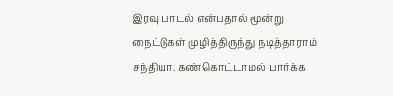இரவு பாடல் என்பதால் மூன்று நைட்டுகள் முழித்திருந்து நடித்தாராம் சந்தியா. கண்கொட்டாமல் பார்க்க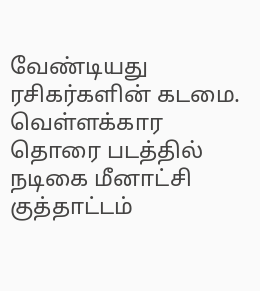வேண்டியது ரசிகர்களின் கடமை.
வெள்ளக்கார தொரை படத்தில் நடிகை மீனாட்சி குத்தாட்டம்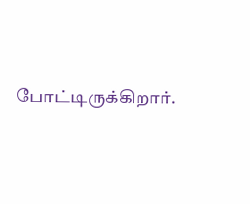போட்டிருக்கிறார்.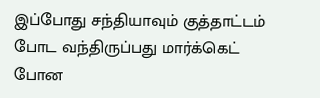இப்போது சந்தியாவும் குத்தாட்டம் போட வந்திருப்பது மார்க்கெட் போன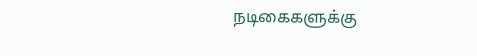நடிகைகளுக்கு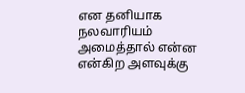என தனியாக நலவாரியம் அமைத்தால் என்ன என்கிற அளவுக்கு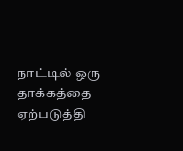நாட்டில் ஒரு தாக்கத்தை ஏற்படுத்தி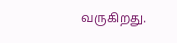வருகிறது.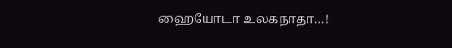ஹையோடா உலகநாதா…!